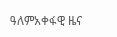ዓለምአቀፋዊ ዜና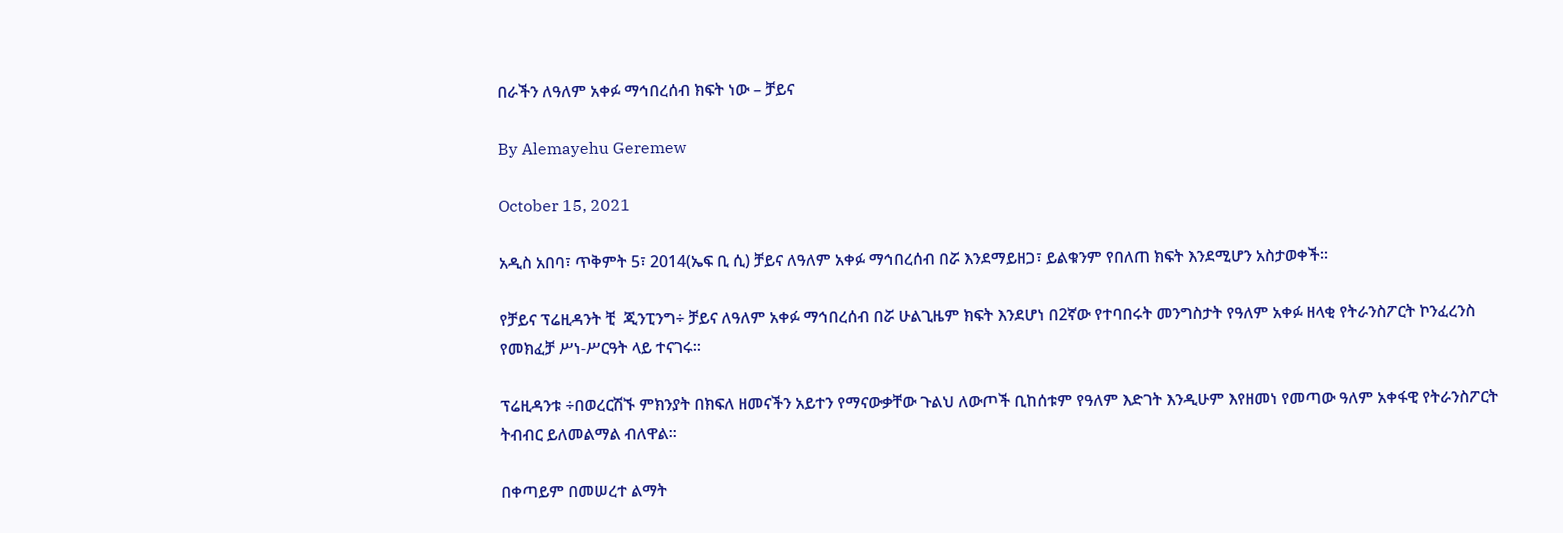በራችን ለዓለም አቀፉ ማኅበረሰብ ክፍት ነው – ቻይና

By Alemayehu Geremew

October 15, 2021

አዲስ አበባ፣ ጥቅምት 5፣ 2014(ኤፍ ቢ ሲ) ቻይና ለዓለም አቀፉ ማኅበረሰብ በሯ እንደማይዘጋ፣ ይልቁንም የበለጠ ክፍት እንደሚሆን አስታወቀች፡፡

የቻይና ፕሬዚዳንት ቺ  ጂንፒንግ÷ ቻይና ለዓለም አቀፉ ማኅበረሰብ በሯ ሁልጊዜም ክፍት እንደሆነ በ2ኛው የተባበሩት መንግስታት የዓለም አቀፉ ዘላቂ የትራንስፖርት ኮንፈረንስ የመክፈቻ ሥነ-ሥርዓት ላይ ተናገሩ፡፡

ፕሬዚዳንቱ ÷በወረርሽኙ ምክንያት በክፍለ ዘመናችን አይተን የማናውቃቸው ጉልህ ለውጦች ቢከሰቱም የዓለም እድገት እንዲሁም እየዘመነ የመጣው ዓለም አቀፋዊ የትራንስፖርት ትብብር ይለመልማል ብለዋል፡፡

በቀጣይም በመሠረተ ልማት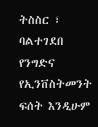ትስስር ፣ ባልተገደበ የንግድና የኢንቨስትመንት ፍሰት እንዲሁም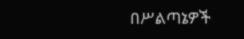በሥልጣኔዎች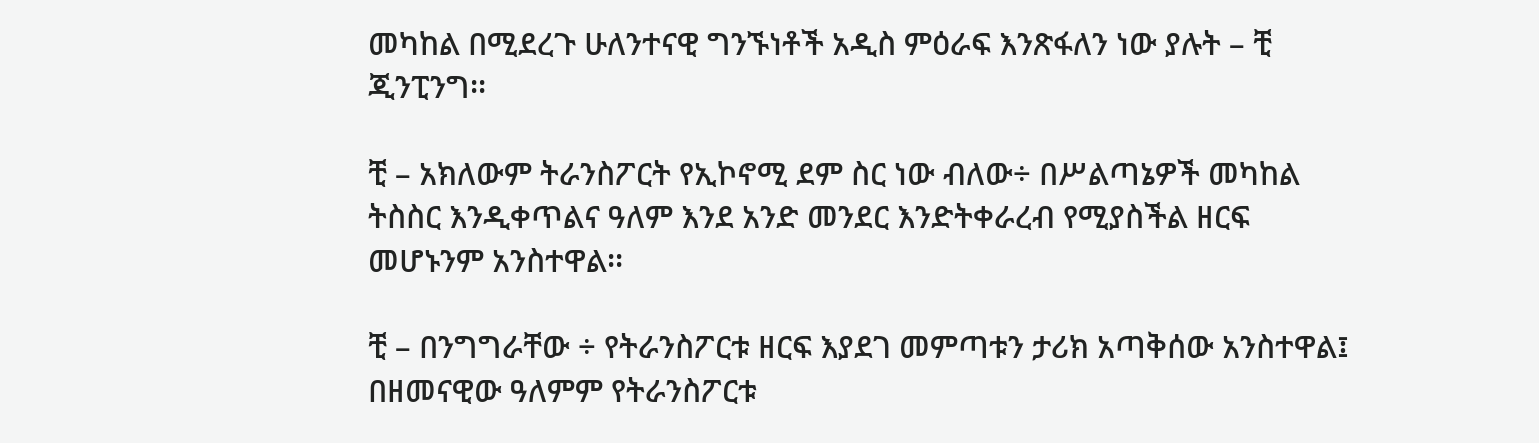መካከል በሚደረጉ ሁለንተናዊ ግንኙነቶች አዲስ ምዕራፍ እንጽፋለን ነው ያሉት – ቺ ጂንፒንግ፡፡

ቺ – አክለውም ትራንስፖርት የኢኮኖሚ ደም ስር ነው ብለው÷ በሥልጣኔዎች መካከል ትስስር እንዲቀጥልና ዓለም እንደ አንድ መንደር እንድትቀራረብ የሚያስችል ዘርፍ መሆኑንም አንስተዋል፡፡

ቺ – በንግግራቸው ÷ የትራንስፖርቱ ዘርፍ እያደገ መምጣቱን ታሪክ አጣቅሰው አንስተዋል፤ በዘመናዊው ዓለምም የትራንስፖርቱ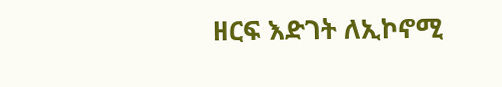ዘርፍ እድገት ለኢኮኖሚ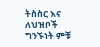ትስስር እና ለህዝቦች ግንኙነት ምቹ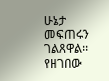ሁኔታ መፍጠሩን ገልጸዋል፡፡ የዘገበው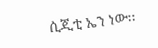ሲጂቲ ኤን ነው፡፡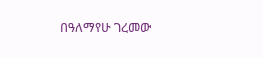በዓለማየሁ ገረመው